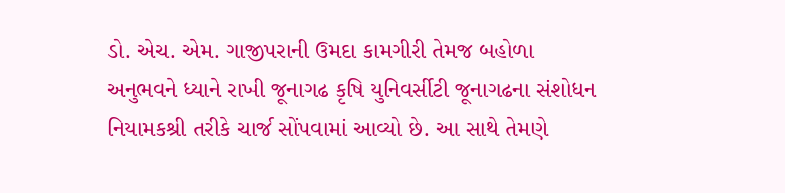ડો. એચ. એમ. ગાજીપરાની ઉમદા કામગીરી તેમજ બહોળા અનુભવને ધ્યાને રાખી જૂનાગઢ કૃષિ યુનિવર્સીટી જૂનાગઢના સંશોધન નિયામકશ્રી તરીકે ચાર્જ સોંપવામાં આવ્યો છે. આ સાથે તેમણે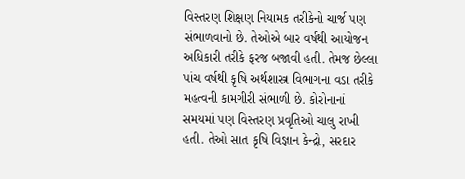વિસ્તરણ શિક્ષણ નિયામક તરીકેનો ચાર્જ પણ સંભાળવાનો છે. તેઓએ બાર વર્ષથી આયોજન અધિકારી તરીકે ફરજ બજાવી હતી. તેમજ છેલ્લા પાંચ વર્ષથી કૃષિ અર્થશાસ્ત્ર વિભાગના વડા તરીકે મહત્વની કામગીરી સંભાળી છે. કોરોનાનાં સમયમાં પણ વિસ્તરણ પ્રવૃતિઓ ચાલુ રાખી હતી. તેઓ સાત કૃષિ વિજ્ઞાન કેન્દ્રો, સરદાર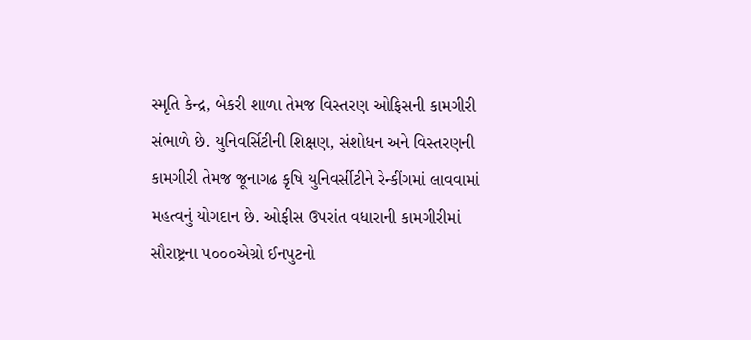સ્મૃતિ કેન્દ્ર, બેકરી શાળા તેમજ વિસ્તરણ ઓફિસની કામગીરી સંભાળે છે. યુનિવર્સિટીની શિક્ષણ, સંશોધન અને વિસ્તરણની કામગીરી તેમજ જૂનાગઢ કૃષિ યુનિવર્સીટીને રેન્કીંગમાં લાવવામાં મહત્વનું યોગદાન છે. ઓફીસ ઉપરાંત વધારાની કામગીરીમાં સૌરાષ્ટ્રના ૫૦૦૦એગ્રો ઈનપુટનો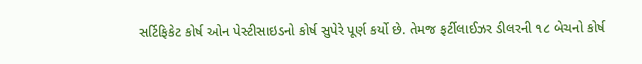સર્ટિફિકેટ કોર્ષ ઓન પેસ્ટીસાઇડનો કોર્ષ સુપેરે પૂર્ણ કર્યો છે. તેમજ ફર્ટીલાઈઝર ડીલરની ૧૮ બેચનો કોર્ષ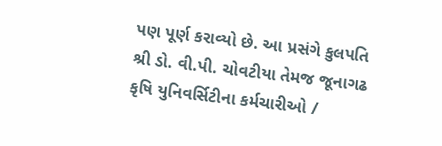પણ પૂર્ણ કરાવ્યો છે. આ પ્રસંગે કુલપતિ શ્રી ડો. વી.પી. ચોવટીયા તેમજ જૂનાગઢ કૃષિ યુનિવર્સિટીના કર્મચારીઓ /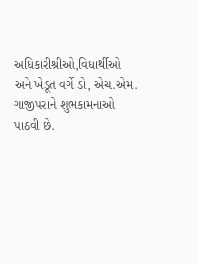અધિકારીશ્રીઓ,વિધાર્થીઓ અને ખેડૂત વર્ગે ડો, એચ.એમ. ગાજીપરાને શુભકામનાઓ પાઠવી છે.